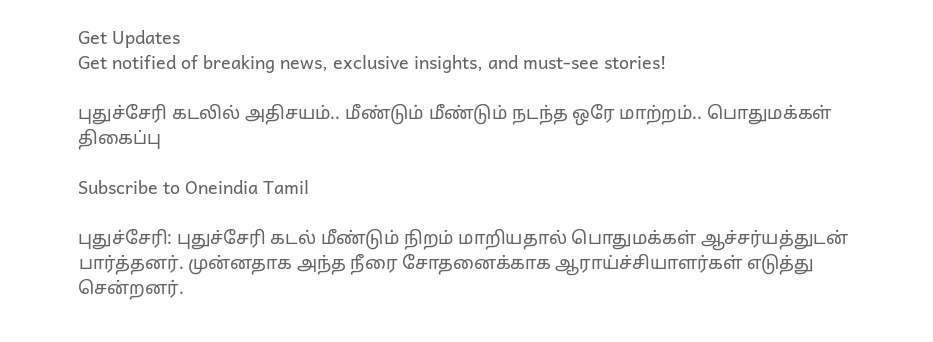Get Updates
Get notified of breaking news, exclusive insights, and must-see stories!

புதுச்சேரி கடலில் அதிசயம்.. மீண்டும் மீண்டும் நடந்த ஒரே மாற்றம்.. பொதுமக்கள் திகைப்பு

Subscribe to Oneindia Tamil

புதுச்சேரி: புதுச்சேரி கடல் மீண்டும் நிறம் மாறியதால் பொதுமக்கள் ஆச்சர்யத்துடன் பார்த்தனர். முன்னதாக அந்த நீரை சோதனைக்காக ஆராய்ச்சியாளர்கள் எடுத்து சென்றனர்.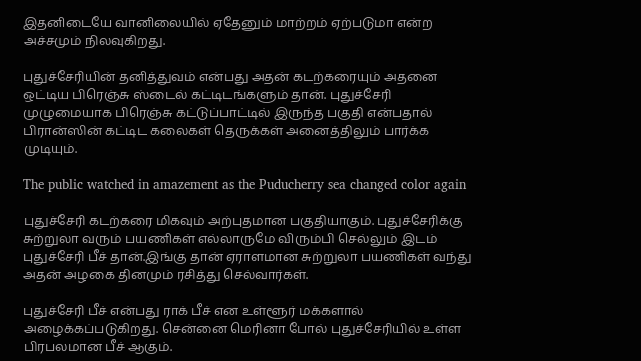இதனிடையே வானிலையில் ஏதேனும் மாற்றம் ஏற்படுமா என்ற அச்சமும் நிலவுகிறது.

புதுச்சேரியின் தனித்துவம் என்பது அதன் கடற்கரையும் அதனை ஒட்டிய பிரெஞ்சு ஸ்டைல் கட்டிடங்களும் தான். புதுச்சேரி முழுமையாக பிரெஞ்சு கட்டுப்பாட்டில் இருந்த பகுதி என்பதால் பிரான்ஸின் கட்டிட கலைகள் தெருக்கள் அனைத்திலும் பார்க்க முடியும்.

The public watched in amazement as the Puducherry sea changed color again

புதுச்சேரி கடற்கரை மிகவும் அற்புதமான பகுதியாகும். புதுச்சேரிக்கு சுற்றுலா வரும் பயணிகள் எல்லாருமே விரும்பி செல்லும் இடம் புதுச்சேரி பீச் தான்.இங்கு தான் ஏராளமான சுற்றுலா பயணிகள் வந்து அதன் அழகை தினமும் ரசித்து செல்வார்கள்.

புதுச்சேரி பீச் என்பது ராக் பீச் என உள்ளூர் மக்களால் அழைக்கப்படுகிறது. சென்னை மெரினா போல் புதுச்சேரியில் உள்ள பிரபலமான பீச் ஆகும்.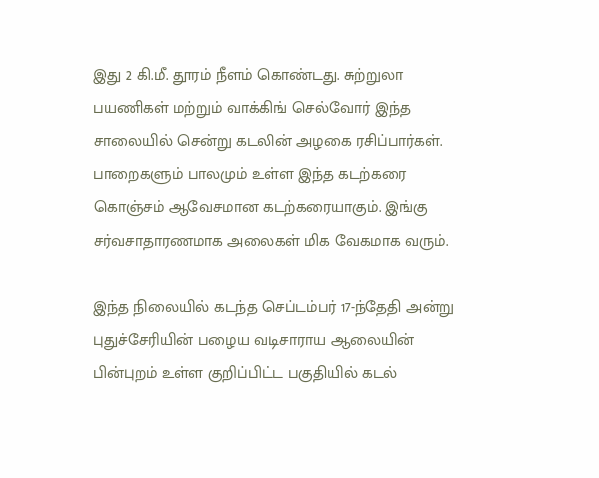இது 2 கி.மீ. தூரம் நீளம் கொண்டது. சுற்றுலா பயணிகள் மற்றும் வாக்கிங் செல்வோர் இந்த சாலையில் சென்று கடலின் அழகை ரசிப்பார்கள். பாறைகளும் பாலமும் உள்ள இந்த கடற்கரை கொஞ்சம் ஆவேசமான கடற்கரையாகும். இங்கு சர்வசாதாரணமாக அலைகள் மிக வேகமாக வரும்.

இந்த நிலையில் கடந்த செப்டம்பர் 17-ந்தேதி அன்று புதுச்சேரியின் பழைய வடிசாராய ஆலையின் பின்புறம் உள்ள குறிப்பிட்ட பகுதியில் கடல்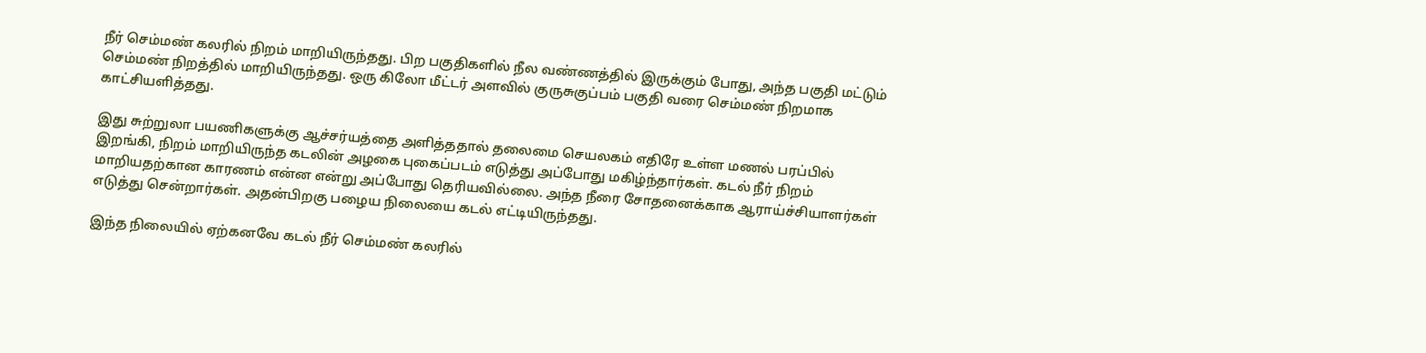நீர் செம்மண் கலரில் நிறம் மாறியிருந்தது. பிற பகுதிகளில் நீல வண்ணத்தில் இருக்கும் போது, அந்த பகுதி மட்டும் செம்மண் நிறத்தில் மாறியிருந்தது. ஒரு கிலோ மீட்டர் அளவில் குருசுகுப்பம் பகுதி வரை செம்மண் நிறமாக காட்சியளித்தது.

இது சுற்றுலா பயணிகளுக்கு ஆச்சர்யத்தை அளித்ததால் தலைமை செயலகம் எதிரே உள்ள மணல் பரப்பில் இறங்கி, நிறம் மாறியிருந்த கடலின் அழகை புகைப்படம் எடுத்து அப்போது மகிழ்ந்தார்கள். கடல் நீர் நிறம் மாறியதற்கான காரணம் என்ன என்று அப்போது தெரியவில்லை. அந்த நீரை சோதனைக்காக ஆராய்ச்சியாளர்கள் எடுத்து சென்றார்கள். அதன்பிறகு பழைய நிலையை கடல் எட்டியிருந்தது.

இந்த நிலையில் ஏற்கனவே கடல் நீர் செம்மண் கலரில்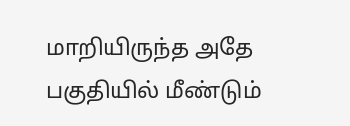மாறியிருந்த அதே பகுதியில் மீண்டும்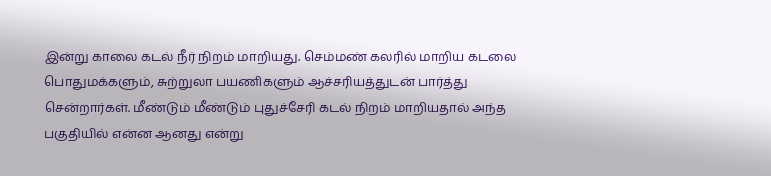இன்று காலை கடல் நீர் நிறம் மாறியது. செம்மண் கலரில் மாறிய கடலை பொதுமக்களும், சுற்றுலா பயணிகளும் ஆச்சரியத்துடன் பார்த்து சென்றார்கள். மீண்டும் மீண்டும் புதுச்சேரி கடல் நிறம் மாறியதால் அந்த பகுதியில் என்ன ஆனது என்று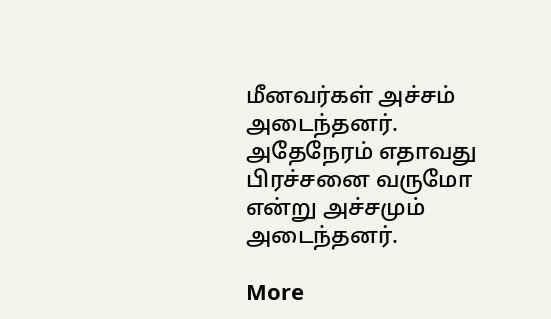மீனவர்கள் அச்சம் அடைந்தனர். அதேநேரம் எதாவது பிரச்சனை வருமோ என்று அச்சமும் அடைந்தனர்.

More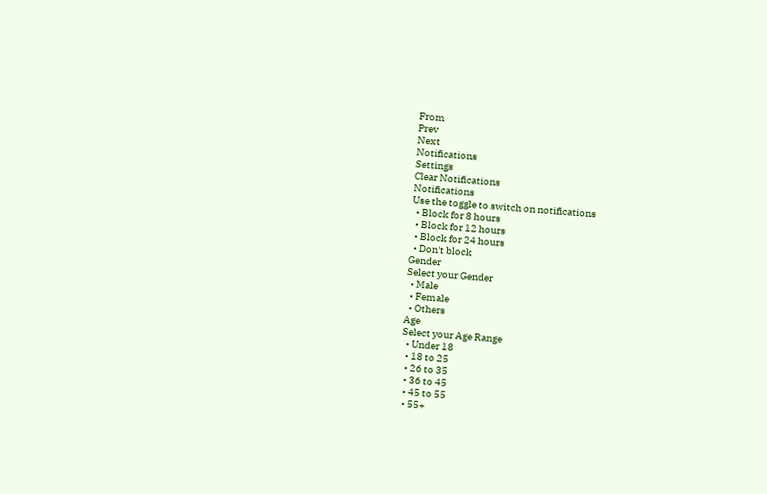From
Prev
Next
Notifications
Settings
Clear Notifications
Notifications
Use the toggle to switch on notifications
  • Block for 8 hours
  • Block for 12 hours
  • Block for 24 hours
  • Don't block
Gender
Select your Gender
  • Male
  • Female
  • Others
Age
Select your Age Range
  • Under 18
  • 18 to 25
  • 26 to 35
  • 36 to 45
  • 45 to 55
  • 55+